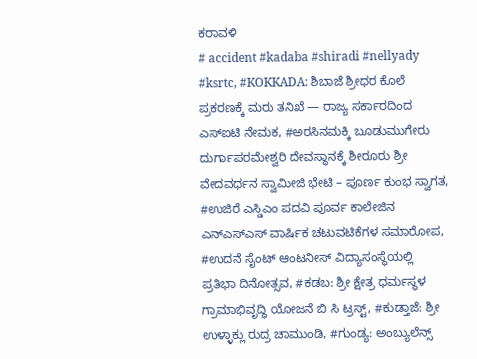ಕರಾವಳಿ
# accident #kadaba #shiradi #nellyady #ksrtc, #KOKKADA: ಶಿಬಾಜೆ ಶ್ರೀಧರ ಕೊಲೆ ಪ್ರಕರಣಕ್ಕೆ ಮರು ತನಿಖೆ — ರಾಜ್ಯ ಸರ್ಕಾರದಿಂದ ಎಸ್ಐಟಿ ನೇಮಕ, #ಅರಸಿನಮಕ್ಕಿ ಬೂಡುಮುಗೇರು ದುರ್ಗಾಪರಮೇಶ್ವರಿ ದೇವಸ್ಥಾನಕ್ಕೆ ಶೀರೂರು ಶ್ರೀ ವೇದವರ್ಧನ ಸ್ವಾಮೀಜಿ ಭೇಟಿ – ಪೂರ್ಣ ಕುಂಭ ಸ್ವಾಗತ, #ಉಜಿರೆ ಎಸ್ಡಿಎಂ ಪದವಿ ಪೂರ್ವ ಕಾಲೇಜಿನ ಎನ್ಎಸ್ಎಸ್ ವಾರ್ಷಿಕ ಚಟುವಟಿಕೆಗಳ ಸಮಾರೋಪ, #ಉದನೆ ಸೈಂಟ್ ಆಂಟನೀಸ್ ವಿದ್ಯಾಸಂಸ್ಥೆಯಲ್ಲಿ ಪ್ರತಿಭಾ ದಿನೋತ್ಸವ, #ಕಡಬ: ಶ್ರೀ ಕ್ಷೇತ್ರ ಧರ್ಮಸ್ಥಳ ಗ್ರಾಮಾಭಿವೃದ್ಧಿ ಯೋಜನೆ ಬಿ ಸಿ ಟ್ರಸ್ಟ್, #ಕುಡ್ತಾಜೆ: ಶ್ರೀ ಉಳ್ಳಾಕ್ಲು ರುದ್ರ ಚಾಮುಂಡಿ, #ಗುಂಡ್ಯ: ಅಂಬ್ಯುಲೆನ್ಸ್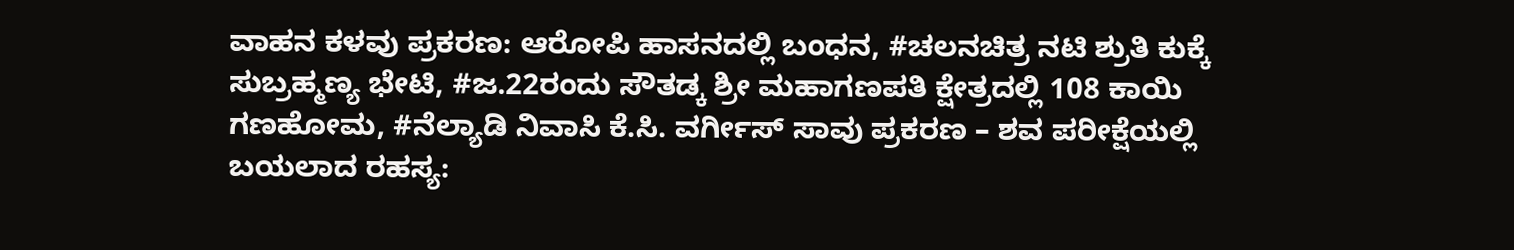ವಾಹನ ಕಳವು ಪ್ರಕರಣ: ಆರೋಪಿ ಹಾಸನದಲ್ಲಿ ಬಂಧನ, #ಚಲನಚಿತ್ರ ನಟಿ ಶ್ರುತಿ ಕುಕ್ಕೆ ಸುಬ್ರಹ್ಮಣ್ಯ ಭೇಟಿ, #ಜ.22ರಂದು ಸೌತಡ್ಕ ಶ್ರೀ ಮಹಾಗಣಪತಿ ಕ್ಷೇತ್ರದಲ್ಲಿ 108 ಕಾಯಿ ಗಣಹೋಮ, #ನೆಲ್ಯಾಡಿ ನಿವಾಸಿ ಕೆ.ಸಿ. ವರ್ಗೀಸ್ ಸಾವು ಪ್ರಕರಣ – ಶವ ಪರೀಕ್ಷೆಯಲ್ಲಿ ಬಯಲಾದ ರಹಸ್ಯ: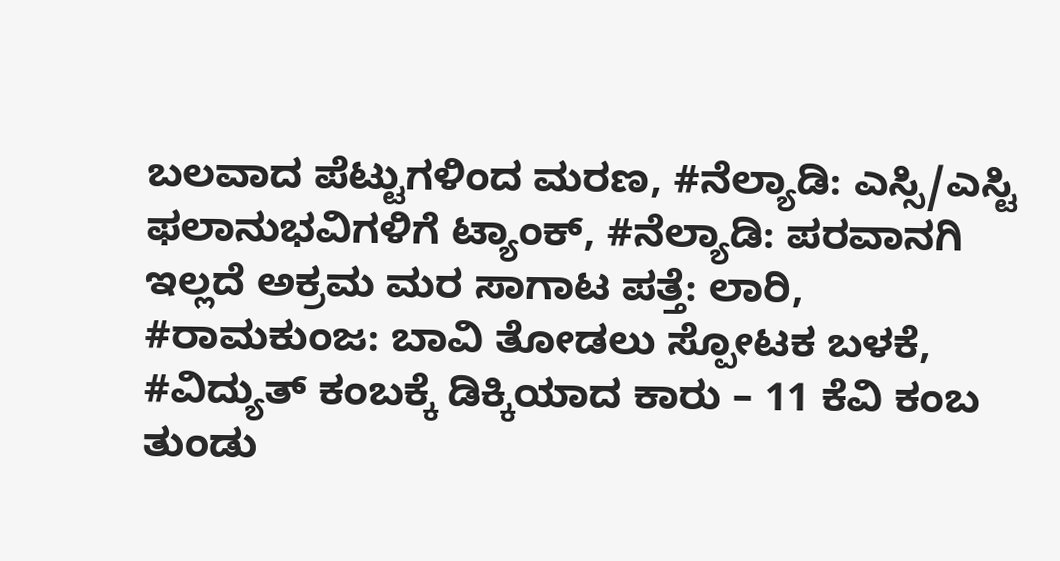ಬಲವಾದ ಪೆಟ್ಟುಗಳಿಂದ ಮರಣ, #ನೆಲ್ಯಾಡಿ: ಎಸ್ಸಿ/ಎಸ್ಟಿ ಫಲಾನುಭವಿಗಳಿಗೆ ಟ್ಯಾಂಕ್, #ನೆಲ್ಯಾಡಿ: ಪರವಾನಗಿ ಇಲ್ಲದೆ ಅಕ್ರಮ ಮರ ಸಾಗಾಟ ಪತ್ತೆ: ಲಾರಿ, #ರಾಮಕುಂಜ: ಬಾವಿ ತೋಡಲು ಸ್ಪೋಟಕ ಬಳಕೆ, #ವಿದ್ಯುತ್ ಕಂಬಕ್ಕೆ ಡಿಕ್ಕಿಯಾದ ಕಾರು – 11 ಕೆವಿ ಕಂಬ ತುಂಡು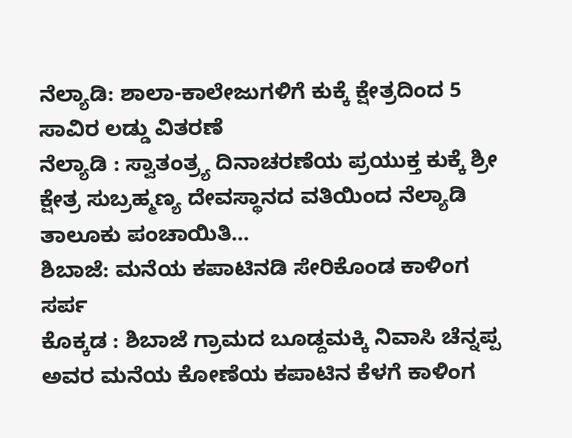ನೆಲ್ಯಾಡಿ: ಶಾಲಾ-ಕಾಲೇಜುಗಳಿಗೆ ಕುಕ್ಕೆ ಕ್ಷೇತ್ರದಿಂದ 5 ಸಾವಿರ ಲಡ್ಡು ವಿತರಣೆ
ನೆಲ್ಯಾಡಿ : ಸ್ವಾತಂತ್ರ್ಯ ದಿನಾಚರಣೆಯ ಪ್ರಯುಕ್ತ ಕುಕ್ಕೆ ಶ್ರೀ ಕ್ಷೇತ್ರ ಸುಬ್ರಹ್ಮಣ್ಯ ದೇವಸ್ಥಾನದ ವತಿಯಿಂದ ನೆಲ್ಯಾಡಿ ತಾಲೂಕು ಪಂಚಾಯಿತಿ…
ಶಿಬಾಜೆ: ಮನೆಯ ಕಪಾಟಿನಡಿ ಸೇರಿಕೊಂಡ ಕಾಳಿಂಗ ಸರ್ಪ
ಕೊಕ್ಕಡ : ಶಿಬಾಜೆ ಗ್ರಾಮದ ಬೂಡ್ದಮಕ್ಕಿ ನಿವಾಸಿ ಚೆನ್ನಪ್ಪ ಅವರ ಮನೆಯ ಕೋಣೆಯ ಕಪಾಟಿನ ಕೆಳಗೆ ಕಾಳಿಂಗ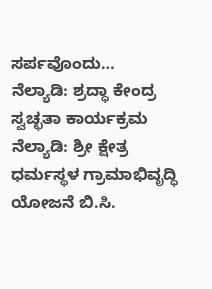ಸರ್ಪವೊಂದು…
ನೆಲ್ಯಾಡಿ: ಶ್ರದ್ಧಾ ಕೇಂದ್ರ ಸ್ವಚ್ಛತಾ ಕಾರ್ಯಕ್ರಮ
ನೆಲ್ಯಾಡಿ: ಶ್ರೀ ಕ್ಷೇತ್ರ ಧರ್ಮಸ್ಥಳ ಗ್ರಾಮಾಭಿವೃದ್ಧಿ ಯೋಜನೆ ಬಿ.ಸಿ.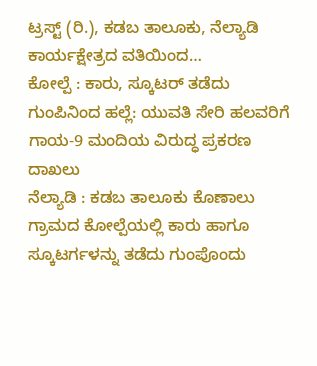ಟ್ರಸ್ಟ್ (ರಿ.), ಕಡಬ ತಾಲೂಕು, ನೆಲ್ಯಾಡಿ ಕಾರ್ಯಕ್ಷೇತ್ರದ ವತಿಯಿಂದ…
ಕೋಲ್ಪೆ : ಕಾರು, ಸ್ಕೂಟರ್ ತಡೆದು ಗುಂಪಿನಿಂದ ಹಲ್ಲೆ: ಯುವತಿ ಸೇರಿ ಹಲವರಿಗೆ ಗಾಯ-9 ಮಂದಿಯ ವಿರುದ್ಧ ಪ್ರಕರಣ ದಾಖಲು
ನೆಲ್ಯಾಡಿ : ಕಡಬ ತಾಲೂಕು ಕೊಣಾಲು ಗ್ರಾಮದ ಕೋಲ್ಪೆಯಲ್ಲಿ ಕಾರು ಹಾಗೂ ಸ್ಕೂಟರ್ಗಳನ್ನು ತಡೆದು ಗುಂಪೊಂದು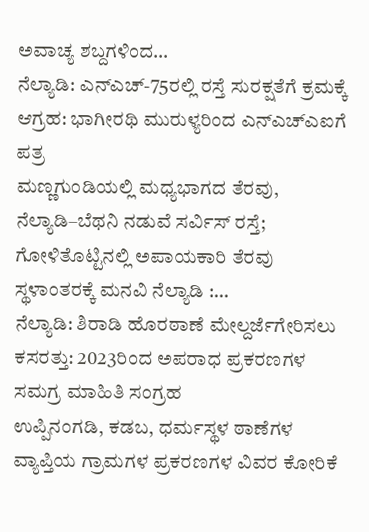ಅವಾಚ್ಯ ಶಬ್ದಗಳಿಂದ…
ನೆಲ್ಯಾಡಿ: ಎನ್ಎಚ್-75ರಲ್ಲಿ ರಸ್ತೆ ಸುರಕ್ಷತೆಗೆ ಕ್ರಮಕ್ಕೆ ಆಗ್ರಹ: ಭಾಗೀರಥಿ ಮುರುಳ್ಯರಿಂದ ಎನ್ಎಚ್ಎಐಗೆ ಪತ್ರ
ಮಣ್ಣಗುಂಡಿಯಲ್ಲಿ ಮಧ್ಯಭಾಗದ ತೆರವು, ನೆಲ್ಯಾಡಿ–ಬೆಥನಿ ನಡುವೆ ಸರ್ವಿಸ್ ರಸ್ತೆ; ಗೋಳಿತೊಟ್ಟಿನಲ್ಲಿ ಅಪಾಯಕಾರಿ ತೆರವು ಸ್ಥಳಾಂತರಕ್ಕೆ ಮನವಿ ನೆಲ್ಯಾಡಿ :…
ನೆಲ್ಯಾಡಿ: ಶಿರಾಡಿ ಹೊರಠಾಣೆ ಮೇಲ್ದರ್ಜೆಗೇರಿಸಲು ಕಸರತ್ತು: 2023ರಿಂದ ಅಪರಾಧ ಪ್ರಕರಣಗಳ ಸಮಗ್ರ ಮಾಹಿತಿ ಸಂಗ್ರಹ
ಉಪ್ಪಿನಂಗಡಿ, ಕಡಬ, ಧರ್ಮಸ್ಥಳ ಠಾಣೆಗಳ ವ್ಯಾಪ್ತಿಯ ಗ್ರಾಮಗಳ ಪ್ರಕರಣಗಳ ವಿವರ ಕೋರಿಕೆ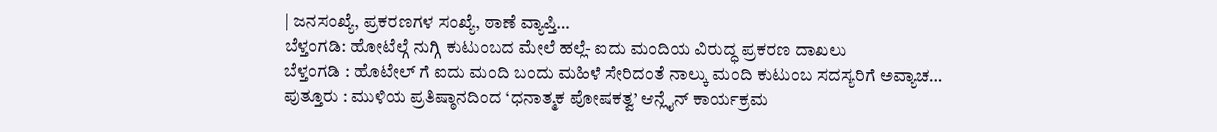| ಜನಸಂಖ್ಯೆ, ಪ್ರಕರಣಗಳ ಸಂಖ್ಯೆ, ಠಾಣೆ ವ್ಯಾಪ್ತಿ…
ಬೆಳ್ತಂಗಡಿ: ಹೋಟೆಲ್ಗೆ ನುಗ್ಗಿ ಕುಟುಂಬದ ಮೇಲೆ ಹಲ್ಲೆ- ಐದು ಮಂದಿಯ ವಿರುದ್ಧ ಪ್ರಕರಣ ದಾಖಲು
ಬೆಳ್ತಂಗಡಿ : ಹೊಟೇಲ್ ಗೆ ಐದು ಮಂದಿ ಬಂದು ಮಹಿಳೆ ಸೇರಿದಂತೆ ನಾಲ್ಕು ಮಂದಿ ಕುಟುಂಬ ಸದಸ್ಯರಿಗೆ ಅವ್ಯಾಚ…
ಪುತ್ತೂರು : ಮುಳಿಯ ಪ್ರತಿಷ್ಠಾನದಿಂದ ‘ಧನಾತ್ಮಕ ಪೋಷಕತ್ವ’ ಆನ್ಲೈನ್ ಕಾರ್ಯಕ್ರಮ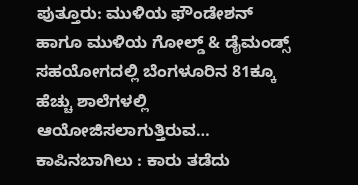ಪುತ್ತೂರು: ಮುಳಿಯ ಫೌಂಡೇಶನ್ ಹಾಗೂ ಮುಳಿಯ ಗೋಲ್ಡ್ & ಡೈಮಂಡ್ಸ್ ಸಹಯೋಗದಲ್ಲಿ ಬೆಂಗಳೂರಿನ 81ಕ್ಕೂ ಹೆಚ್ಚು ಶಾಲೆಗಳಲ್ಲಿ ಆಯೋಜಿಸಲಾಗುತ್ತಿರುವ…
ಕಾಪಿನಬಾಗಿಲು : ಕಾರು ತಡೆದು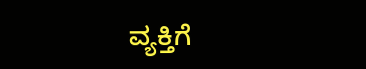ವ್ಯಕ್ತಿಗೆ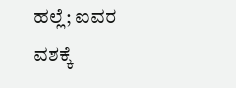ಹಲ್ಲೆ; ಐವರ ವಶಕ್ಕೆ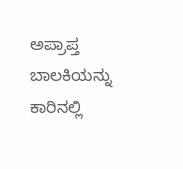ಅಪ್ರಾಪ್ತ ಬಾಲಕಿಯನ್ನು ಕಾರಿನಲ್ಲಿ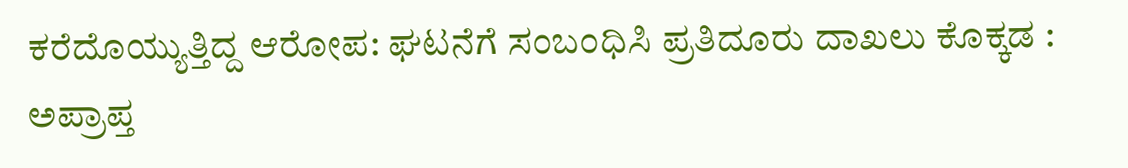ಕರೆದೊಯ್ಯುತ್ತಿದ್ದ ಆರೋಪ: ಘಟನೆಗೆ ಸಂಬಂಧಿಸಿ ಪ್ರತಿದೂರು ದಾಖಲು ಕೊಕ್ಕಡ : ಅಪ್ರಾಪ್ತ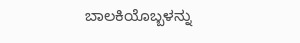ಬಾಲಕಿಯೊಬ್ಬಳನ್ನು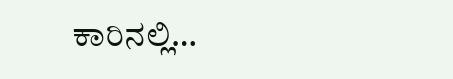ಕಾರಿನಲ್ಲಿ…